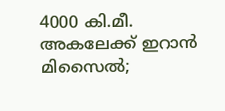4000 കി.മീ. അകലേക്ക് ഇറാൻ മിസൈൽ;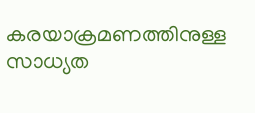കരയാക്രമണത്തിനുള്ള സാധ്യത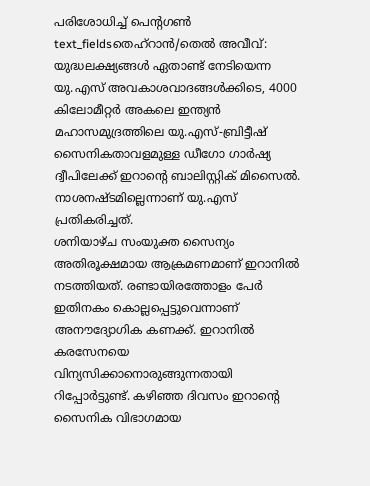പരിശോധിച്ച് പെന്റഗൺ
text_fieldsതെഹ്റാൻ/തെൽ അവീവ്: യുദ്ധലക്ഷ്യങ്ങൾ ഏതാണ്ട് നേടിയെന്ന യു.എസ് അവകാശവാദങ്ങൾക്കിടെ, 4000 കിലോമീറ്റർ അകലെ ഇന്ത്യൻ മഹാസമുദ്രത്തിലെ യു.എസ്-ബ്രിട്ടീഷ് സൈനികതാവളമുള്ള ഡീഗോ ഗാർഷ്യ ദ്വീപിലേക്ക് ഇറാന്റെ ബാലിസ്റ്റിക് മിസൈൽ. നാശനഷ്ടമില്ലെന്നാണ് യു.എസ് പ്രതികരിച്ചത്.
ശനിയാഴ്ച സംയുക്ത സൈന്യം അതിരൂക്ഷമായ ആക്രമണമാണ് ഇറാനിൽ നടത്തിയത്. രണ്ടായിരത്തോളം പേർ ഇതിനകം കൊല്ലപ്പെട്ടുവെന്നാണ് അനൗദ്യോഗിക കണക്ക്. ഇറാനിൽ കരസേനയെ വിന്യസിക്കാനൊരുങ്ങുന്നതായി റിപ്പോർട്ടുണ്ട്. കഴിഞ്ഞ ദിവസം ഇറാന്റെ സൈനിക വിഭാഗമായ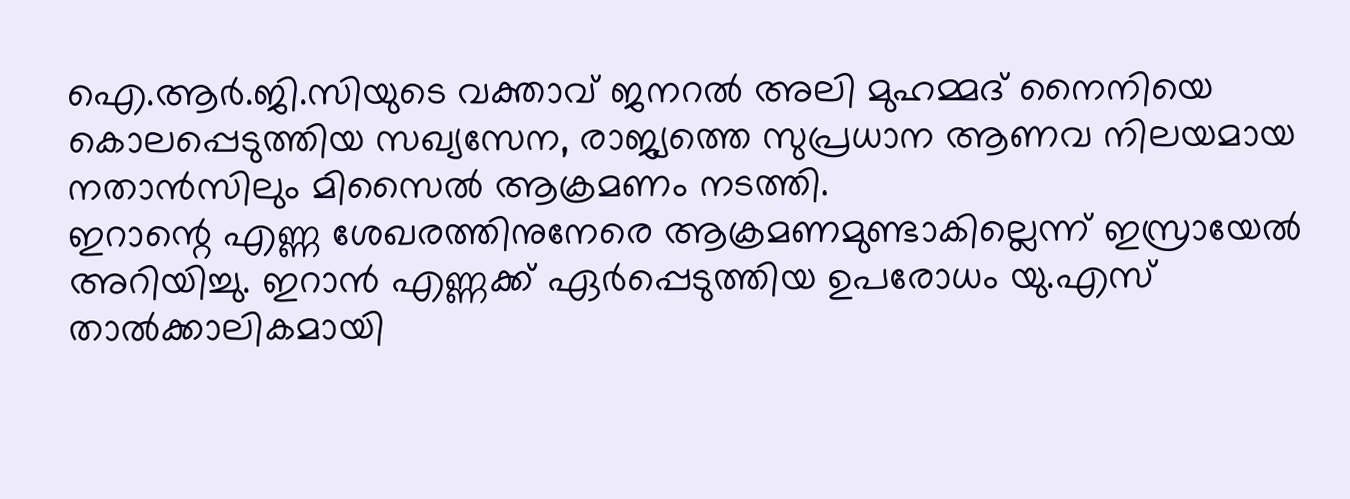ഐ.ആർ.ജി.സിയുടെ വക്താവ് ജനറൽ അലി മുഹമ്മദ് നൈനിയെ കൊലപ്പെടുത്തിയ സഖ്യസേന, രാജ്യത്തെ സുപ്രധാന ആണവ നിലയമായ നതാൻസിലും മിസൈൽ ആക്രമണം നടത്തി.
ഇറാന്റെ എണ്ണ ശേഖരത്തിനുനേരെ ആക്രമണമുണ്ടാകില്ലെന്ന് ഇസ്രായേൽ അറിയിച്ചു. ഇറാൻ എണ്ണക്ക് ഏർപ്പെടുത്തിയ ഉപരോധം യു.എസ് താൽക്കാലികമായി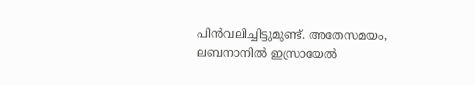പിൻവലിച്ചിട്ടുമുണ്ട്. അതേസമയം, ലബനാനിൽ ഇസ്രായേൽ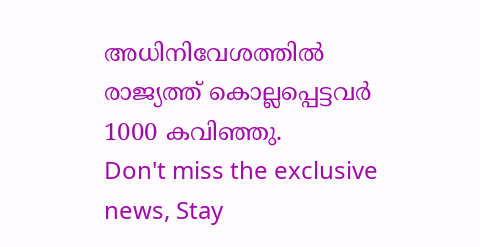അധിനിവേശത്തിൽ രാജ്യത്ത് കൊല്ലപ്പെട്ടവർ 1000 കവിഞ്ഞു.
Don't miss the exclusive news, Stay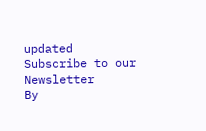updated
Subscribe to our Newsletter
By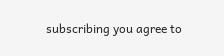subscribing you agree to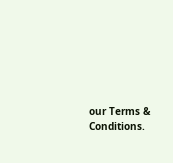our Terms & Conditions.